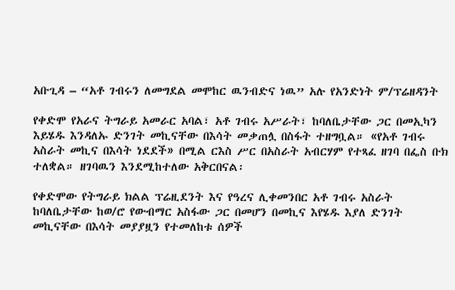አቡጊዳ – “አቶ ገብሩን ለመግደል መሞከር ዉንብድና ነዉ” አሉ የአንድነት ም/ፕሬዘዳንት

የቀድሞ የአራና ትግራይ አመራር አባል፣ አቶ ገብሩ አሥራት፣ ከባለቤታቸው ጋር በመኢካን እይሄዱ እንዳለኡ ድንገት መኪናቸው በእሳት መቃጠሏ በስፋት ተዘግቧል። «የአቶ ገብሩ አስራት መኪና በእሳት ነደደች» በሚል ርእስ ሥር በአስራት አብርሃም የተጻፈ ዘገባ በፌስ ቡክ ተለቋል። ዘገባዉን እንደሚከተለው አቅርበናል፡

የቀድሞው የትግራይ ክልል ፕሬዚደንት እና የዓረና ሊቀመንበር አቶ ገብሩ አስራት ከባለቤታቸው ከወ/ሮ የውብማር አስፋው ጋር በመሆን በመኪና እየሄዱ እያለ ድንገት መኪናቸው በእሳት መያያዟን የተመለከቱ ሰዎች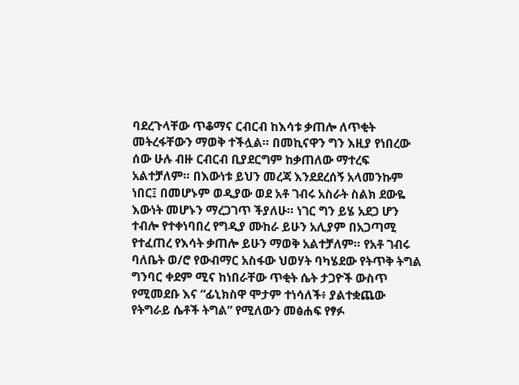ባደረጉላቸው ጥቆማና ርብርብ ከእሳቱ ቃጠሎ ለጥቂት መትረፋቸውን ማወቅ ተችሏል። በመኪናዋን ግን እዚያ የነበረው ሰው ሁሉ ብዙ ርብርብ ቢያደርግም ከቃጠለው ማተረፍ አልተቻለም። በእውነቱ ይህን መረጃ እንደደረሰኝ አላመንኩም ነበር፤ በመሆኑም ወዲያው ወደ አቶ ገብሩ አስራት ስልክ ደውዬ እውነት መሆኑን ማረጋገጥ ችያለሁ። ነገር ግን ይሄ አደጋ ሆን ተብሎ የተቀነባበረ የግዲያ ሙከራ ይሁን አሊያም በአጋጣሚ የተፈጠረ የእሳት ቃጠሎ ይሁን ማወቅ አልተቻለም። የአቶ ገብሩ ባለቤት ወ/ሮ የውብማር አስፋው ህወሃት ባካሄደው የትጥቅ ትግል ግንባር ቀደም ሚና ከነበራቸው ጥቂት ሴት ታጋዮች ውስጥ የሚመደቡ እና “ፊኒክስዋ ሞታም ተነሳለች፥ ያልተቋጨው የትግራይ ሴቶች ትግል” የሚለውን መፅሐፍ የፃፉ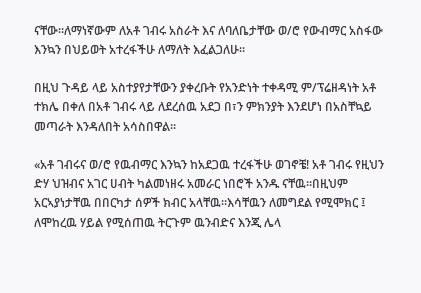ናቸው።ለማነኛውም ለአቶ ገብሩ አስራት እና ለባለቤታቸው ወ/ሮ የውብማር አስፋው እንኳን በህይወት አተረፋችሁ ለማለት እፈልጋለሁ።

በዚህ ጉዳይ ላይ አስተያየታቸውን ያቀረቡት የአንድነት ተቀዳሚ ም/ፕሬዘዳነት አቶ ተክሌ በቀለ በአቶ ገብሩ ላይ ለደረሰዉ አደጋ በ፣ን ምክንያት እንደሆነ በአስቸኳይ መጣራት እንዳለበት አሳስበዋል።

«አቶ ገብሩና ወ/ሮ የዉብማር እንኳን ከአደጋዉ ተረፋችሁ ወገኖቼ! አቶ ገብሩ የዚህን ድሃ ህዝብና አገር ሀብት ካልመነዘሩ አመራር ነበሮች አንዱ ናቸዉ፡፡በዚህም አርኣያነታቸዉ በበርካታ ሰዎች ክብር አላቸዉ፡፡እሳቸዉን ለመግደል የሚሞክር ፤ ለሞከረዉ ሃይል የሚሰጠዉ ትርጉም ዉንብድና እንጂ ሌላ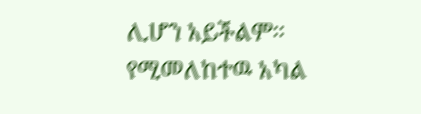ሊሆን አይችልም፡፡የሚመለከተዉ አካል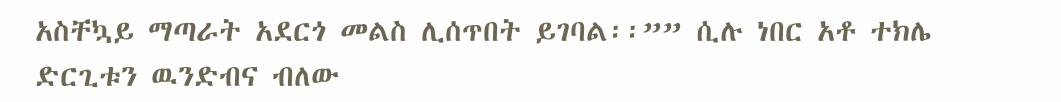አስቸኳይ ማጣራት አደርጎ መልስ ሊሰጥበት ይገባል፡፡”” ሲሉ ነበር አቶ ተክሌ ድርጊቱን ዉንድብና ብለው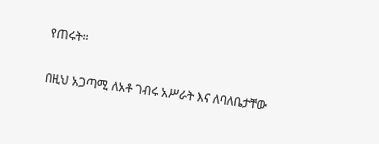የጠሩት።

በዚህ አጋጣሚ ለአቶ ገብሩ አሥራት እና ለባለቤታቸው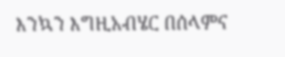እንኳን እግዚአብሄር በሰላምና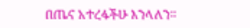በጤና አተረፋችሁ እንላለን።